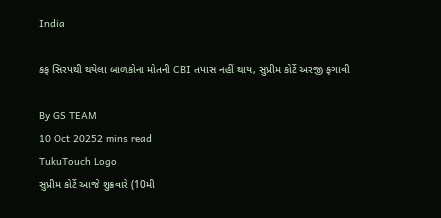India

કફ સિરપથી થયેલા બાળકોના મોતની CBI તપાસ નહીં થાય, સુપ્રીમ કોર્ટે અરજી ફગાવી

By GS TEAM
10 Oct 20252 mins read
TukuTouch Logo
સુપ્રીમ કોર્ટે આજે શુક્રવારે (10મી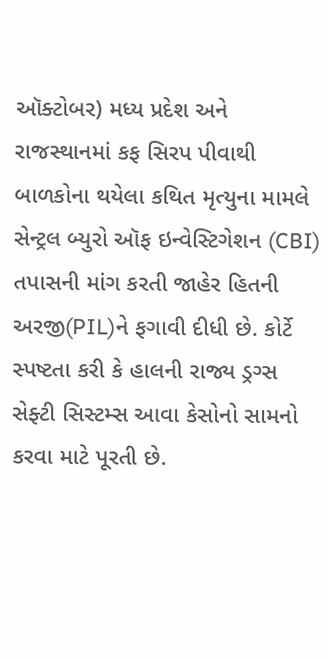ઑક્ટોબર) મધ્ય પ્રદેશ અને રાજસ્થાનમાં કફ સિરપ પીવાથી બાળકોના થયેલા કથિત મૃત્યુના મામલે સેન્ટ્રલ બ્યુરો ઑફ ઇન્વેસ્ટિગેશન (CBI) તપાસની માંગ કરતી જાહેર હિતની અરજી(PIL)ને ફગાવી દીધી છે. કોર્ટે સ્પષ્ટતા કરી કે હાલની રાજ્ય ડ્રગ્સ સેફ્ટી સિસ્ટમ્સ આવા કેસોનો સામનો કરવા માટે પૂરતી છે.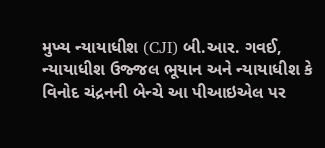મુખ્ય ન્યાયાધીશ (CJI) બી.આર. ગવઈ, ન્યાયાધીશ ઉજ્જલ ભૂયાન અને ન્યાયાધીશ કે વિનોદ ચંદ્રનની બેન્ચે આ પીઆઇએલ પર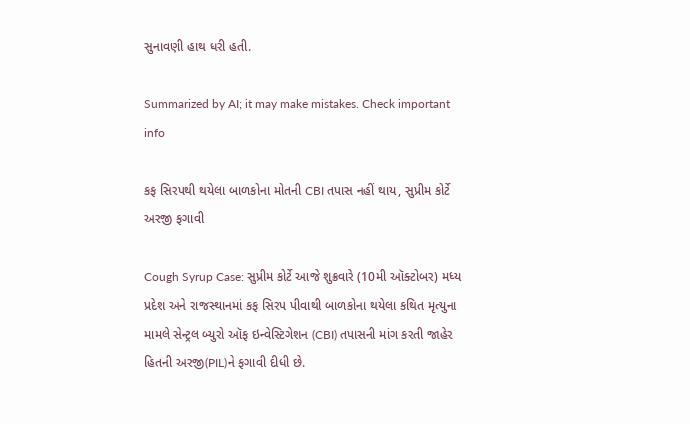સુનાવણી હાથ ધરી હતી.

Summarized by AI; it may make mistakes. Check important info

કફ સિરપથી થયેલા બાળકોના મોતની CBI તપાસ નહીં થાય, સુપ્રીમ કોર્ટે અરજી ફગાવી

Cough Syrup Case: સુપ્રીમ કોર્ટે આજે શુક્રવારે (10મી ઑક્ટોબર) મધ્ય પ્રદેશ અને રાજસ્થાનમાં કફ સિરપ પીવાથી બાળકોના થયેલા કથિત મૃત્યુના મામલે સેન્ટ્રલ બ્યુરો ઑફ ઇન્વેસ્ટિગેશન (CBI) તપાસની માંગ કરતી જાહેર હિતની અરજી(PIL)ને ફગાવી દીધી છે.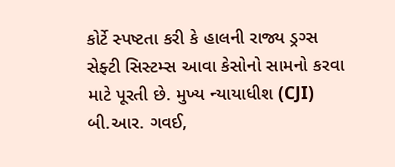કોર્ટે સ્પષ્ટતા કરી કે હાલની રાજ્ય ડ્રગ્સ સેફ્ટી સિસ્ટમ્સ આવા કેસોનો સામનો કરવા માટે પૂરતી છે. મુખ્ય ન્યાયાધીશ (CJI) બી.આર. ગવઈ,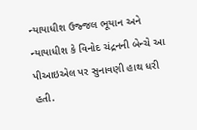ન્યાયાધીશ ઉજ્જલ ભૂયાન અને ન્યાયાધીશ કે વિનોદ ચંદ્રનની બેન્ચે આ પીઆઇએલ પર સુનાવણી હાથ ધરી હતી.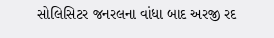સોલિસિટર જનરલના વાંધા બાદ અરજી રદ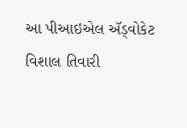આ પીઆઇએલ ઍડ્વોકેટ વિશાલ તિવારી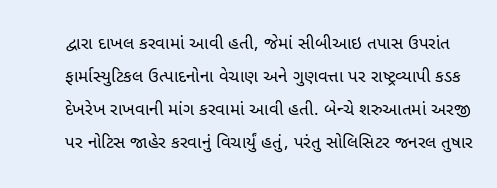દ્વારા દાખલ કરવામાં આવી હતી, જેમાં સીબીઆઇ તપાસ ઉપરાંત ફાર્માસ્યુટિકલ ઉત્પાદનોના વેચાણ અને ગુણવત્તા પર રાષ્ટ્રવ્યાપી કડક દેખરેખ રાખવાની માંગ કરવામાં આવી હતી. બેન્ચે શરુઆતમાં અરજી પર નોટિસ જાહેર કરવાનું વિચાર્યું હતું, પરંતુ સોલિસિટર જનરલ તુષાર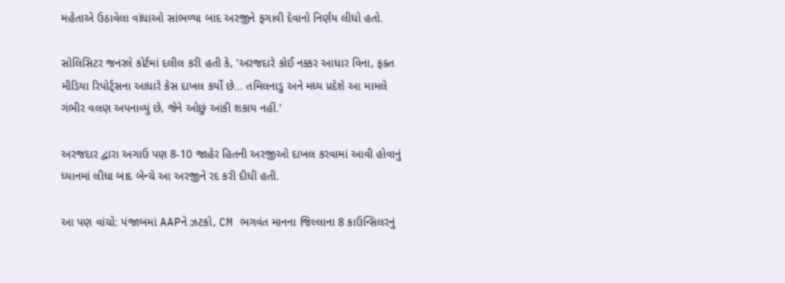મહેતાએ ઉઠાવેલા વાંધાઓ સાંભળ્યા બાદ અરજીને ફગાવી દેવાનો નિર્ણય લીધો હતો.

સોલિસિટર જનરલે કોર્ટમાં દલીલ કરી હતી કે, 'અરજદારે કોઈ નક્કર આધાર વિના, ફક્ત મીડિયા રિપોર્ટ્સના આધારે કેસ દાખલ કર્યો છે... તમિલનાડુ અને મધ્ય પ્રદેશે આ મામલે ગંભીર વલણ અપનાવ્યું છે, જેને ઓછું આંકી શકાય નહીં.'

અરજદાર દ્વારા અગાઉ પણ 8-10 જાહેર હિતની અરજીઓ દાખલ કરવામાં આવી હોવાનું ધ્યાનમાં લીધા બાદ બેન્ચે આ અરજીને રદ કરી દીધી હતી.

આ પણ વાંચો: પંજાબમાં AAPને ઝટકો, CM ભગવંત માનના જિલ્લાના 8 કાઉન્સિલરનું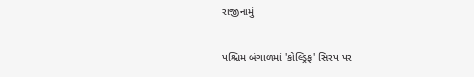રાજીનામું

પશ્ચિમ બંગાળમાં 'કોલ્ડ્રિફ' સિરપ પર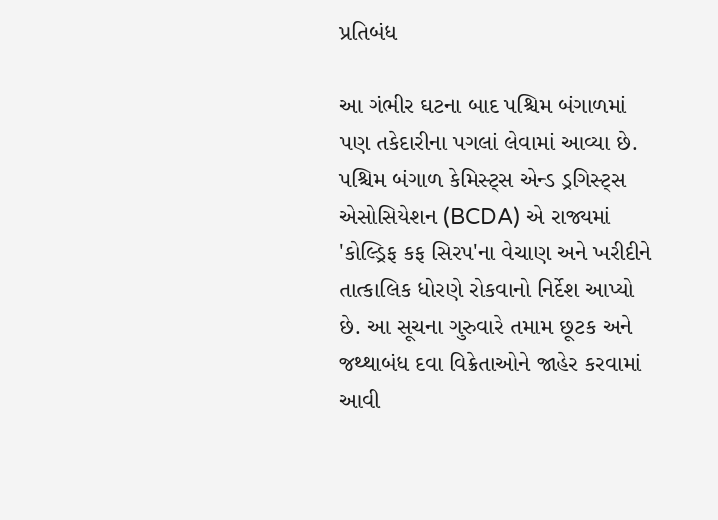પ્રતિબંધ

આ ગંભીર ઘટના બાદ પશ્ચિમ બંગાળમાં પણ તકેદારીના પગલાં લેવામાં આવ્યા છે. પશ્ચિમ બંગાળ કેમિસ્ટ્સ એન્ડ ડ્રગિસ્ટ્સ એસોસિયેશન (BCDA) એ રાજ્યમાં 'કોલ્ડ્રિફ કફ સિરપ'ના વેચાણ અને ખરીદીને તાત્કાલિક ધોરણે રોકવાનો નિર્દેશ આપ્યો છે. આ સૂચના ગુરુવારે તમામ છૂટક અને જથ્થાબંધ દવા વિક્રેતાઓને જાહેર કરવામાં આવી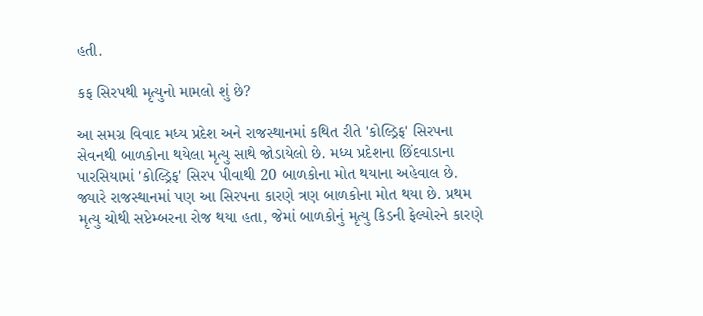હતી.

કફ સિરપથી મૃત્યુનો મામલો શું છે?

આ સમગ્ર વિવાદ મધ્ય પ્રદેશ અને રાજસ્થાનમાં કથિત રીતે 'કોલ્ડ્રિફ' સિરપના સેવનથી બાળકોના થયેલા મૃત્યુ સાથે જોડાયેલો છે. મધ્ય પ્રદેશના છિંદવાડાના પારસિયામાં 'કોલ્ડ્રિફ' સિરપ પીવાથી 20 બાળકોના મોત થયાના અહેવાલ છે. જ્યારે રાજસ્થાનમાં પણ આ સિરપના કારણે ત્રણ બાળકોના મોત થયા છે. પ્રથમ મૃત્યુ ચોથી સપ્ટેમ્બરના રોજ થયા હતા, જેમાં બાળકોનું મૃત્યુ કિડની ફેલ્યોરને કારણે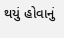થયું હોવાનું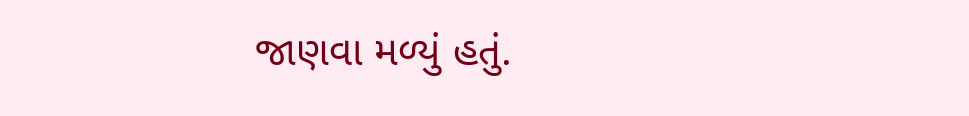જાણવા મળ્યું હતું.